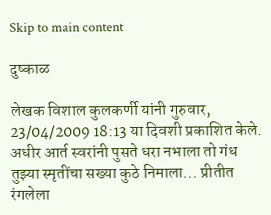Skip to main content

दुष्काळ

लेखक विशाल कुलकर्णी यांनी गुरुवार, 23/04/2009 18:13 या दिवशी प्रकाशित केले.
अधीर आर्त स्वरांनी पुसते धरा नभाला तो गंध तुझ्या स्मृतींचा सख्या कुठे निमाला... प्रीतीत रंगलेला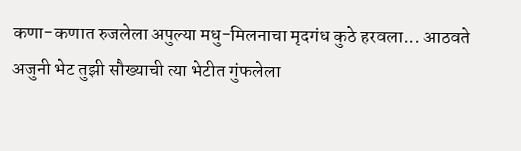कणा-कणात रुजलेला अपुल्या मधु-मिलनाचा मृदगंध कुठे हरवला... आठवते अजुनी भेट तुझी सौख्याची त्या भेटीत गुंफलेला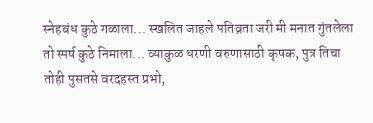स्नेहबंध कुठे गळाला... स्खलित जाहले पतिव्रता जरी मी मनात गुंतलेला तो स्पर्ष कुठे निमाला... व्याकुळ धरणी वरुणासाठी कृषक, पुत्र तिचा तोही पुसतसे वरदहस्त प्रभो,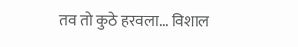तव तो कुठे हरवला... विशाल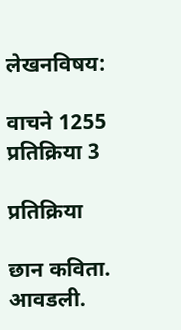लेखनविषय:

वाचने 1255
प्रतिक्रिया 3

प्रतिक्रिया

छान कविता. आवडली.